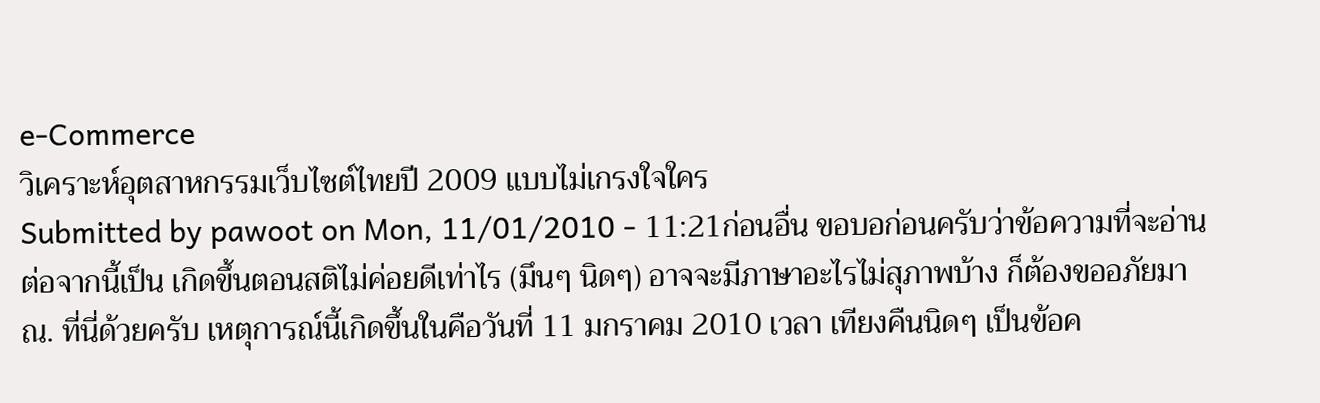e-Commerce
วิเคราะห์อุตสาหกรรมเว็บไซต์ไทยปี 2009 แบบไม่เกรงใจใคร
Submitted by pawoot on Mon, 11/01/2010 - 11:21ก่อนอื่น ขอบอก่อนครับว่าข้อความที่จะอ่านต่อจากนี้เป็น เกิดขึ้นตอนสติไม่ค่อยดีเท่าไร (มึนๆ นิดๆ) อาจจะมีภาษาอะไรไม่สุภาพบ้าง ก็ต้องขออภัยมา ณ. ที่นี่ด้วยครับ เหตุการณ์นี้เกิดขึ้นในคือวันที่ 11 มกราคม 2010 เวลา เทียงคืนนิดๆ เป็นข้อค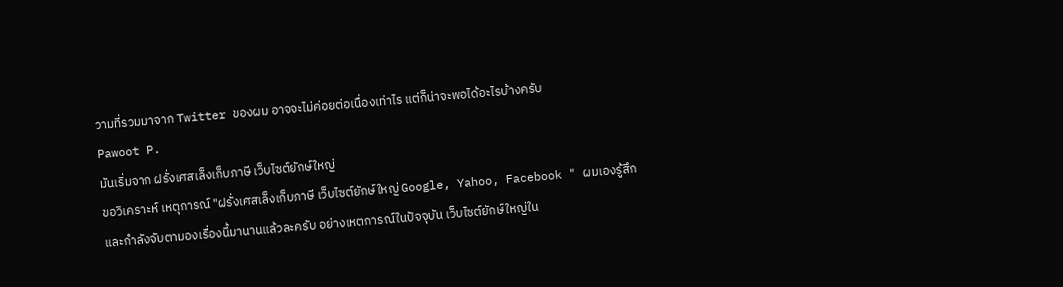วามที่รวมมาจาก Twitter ของผม อาจจะไม่ค่อยต่อเนื่องเท่าไร แต่ก็น่าจะพอได้อะไรบ้างครับ
Pawoot P.
มันเริ่มจาก ฝรั่งเศสเล็งเก็บภาษี เว็บไซต์ยักษ์ใหญ่
ขอวิเคราะห์ เหตุการณ์ "ฝรั่งเศสเล็งเก็บภาษี เว็บไซต์ยักษ์ใหญ่ Google, Yahoo, Facebook " ผมเองรู้สึกและกำลังจับตามองเรื่องนี้มานานแล้วละครับ อย่างเหตการณ์ในปัจจุบัน เว็บไซต์ยักษ์ใหญ่ใน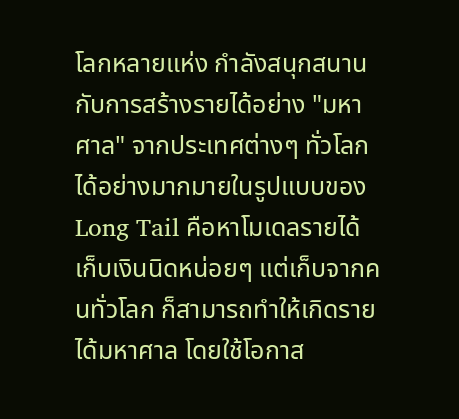โลกหลายแห่ง กำลังสนุกสนานกับการสร้างรายได้อย่าง "มหาศาล" จากประเทศต่างๆ ทั่วโลกได้อย่างมากมายในรูปแบบของ Long Tail คือหาโมเดลรายได้เก็บเงินนิดหน่อยๆ แต่เก็บจากคนทั่วโลก ก็สามารถทำให้เกิดรายได้มหาศาล โดยใช้โอกาส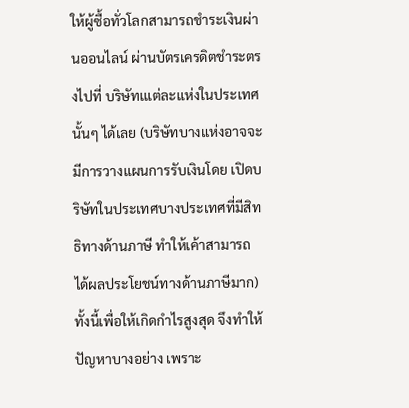ให้ผู้ซื้อทั่วโลกสามารถชำระเงินผ่านออนไลน์ ผ่านบัตรเครดิตชำระตรงไปที่ บริษัทเแต่ละแห่งในประเทศนั้นๆ ได้เลย (บริษัทบางแห่งอาจจะมีการวางแผนการรับเงินโดย เปิดบริษัทในประเทศบางประเทศที่มีสิทธิทางด้านภาษี ทำให้เค้าสามารถ ได้ผลประโยชน์ทางด้านภาษีมาก) ทั้งนี้เพื่อให้เกิดกำไรสูงสุด จึงทำให้ปัญหาบางอย่าง เพราะ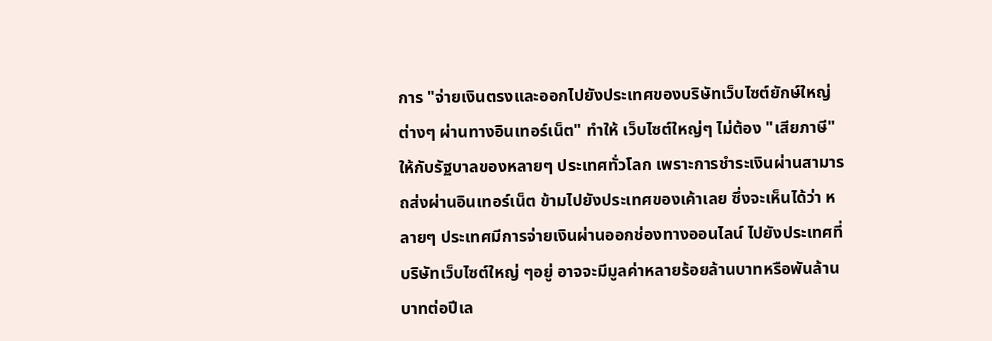การ "จ่ายเงินตรงและออกไปยังประเทศของบริษัทเว็บไซต์ยักษ์ใหญ่ต่างๆ ผ่านทางอินเทอร์เน็ต" ทำให้ เว็บไซต์ใหญ่ๆ ไม่ต้อง "เสียภาษี" ให้กับรัฐบาลของหลายๆ ประเทศทั่วโลก เพราะการชำระเงินผ่านสามารถส่งผ่านอินเทอร์เน็ต ข้ามไปยังประเทศของเค้าเลย ซึ่งจะเห็นได้ว่า หลายๆ ประเทศมีการจ่ายเงินผ่านออกช่องทางออนไลน์ ไปยังประเทศที่บริษัทเว็บไซต์ใหญ่ ๆอยู่ อาจจะมีมูลค่าหลายร้อยล้านบาทหรือพันล้านบาทต่อปีเล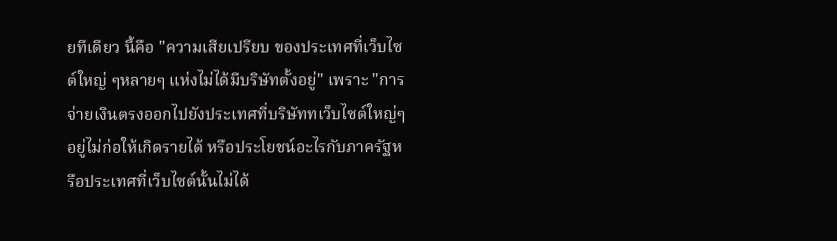ยทีเดียว นี้คือ "ความเสียเปรียบ ของประเทศที่เว็บไซต์ใหญ่ ๆหลายๆ แห่งไม่ได้มีบริษัทตั้งอยู่" เพราะ "การจ่ายเงินตรงออกไปยังประเทศที่บริษัททเว็บไซต์ใหญ่ๆ อยู่ไม่ก่อให้เกิดรายได้ หรือประโยชน์อะไรกับภาครัฐหรือประเทศที่เว็บไซต์นั้นไม่ได้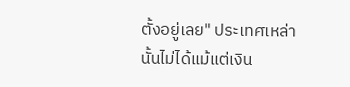ตั้งอยู่เลย" ประเทศเหล่านั้นไม่ได้แม้แต่เงิน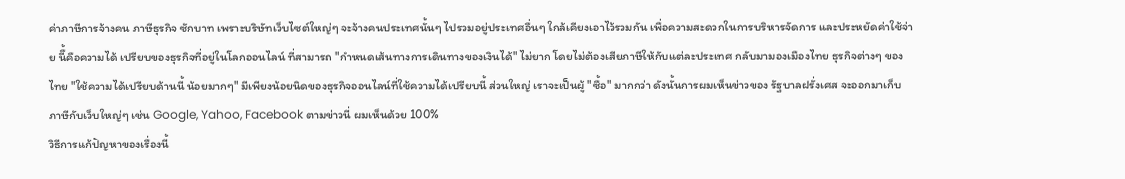ค่าภาษีการจ้างคน ภาษีธุรกิจ ซักบาท เพราะบริษัทเว็บไซต์ใหญ่ๆ จะจ้างคนประเทศนั้นๆ ไปรวมอยู่ประเทศอื่นๆ ใกล้เคียงเอาไว้รวมกัน เพื่อความสะดวกในการบริหารจัดการ และประหยัดค่าใช้จ่าย นีื้คือความได้ เปรียบของธุรกิจที่อยู่ในโลกออนไลน์ ที่สามารถ "กำหนดเส้นทางการเดินทางของเงินได้" ไม่ยาก โดยไม่ต้องเสียภาษีให้กับแต่ละประเทศ กลับมามองเมืองไทย ธุรกิจต่างๆ ของไทย "ใช้ความได้เปรียบด้านนี้ น้อยมากๆ" มีเพียงน้อยนิดของธุรกิจออนไลน์ที่ใช้ความได้เปรียบนี้ ส่วนใหญ่ เราจะเป็นผู้ "ซื้อ" มากกว่า ดังนั้นการผมเห็นข่าวของ รัฐบาลฝรั่งเศส จะออกมาเก็บภาษีกับเว็บใหญ่ๆ เช่น Google, Yahoo, Facebook ตามข่าวนี่ ผมเห็นด้วย 100%
วิธีการแก้ปัญหาของเรื่องนี้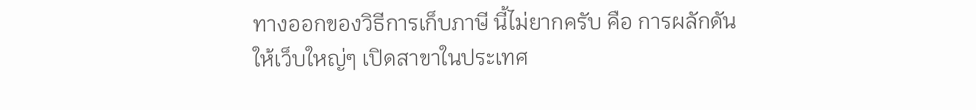ทางออกของวิธีการเก็บภาษี นี้ไม่ยากครับ คือ การผลักดันให้เว็บใหญ่ๆ เปิดสาขาในประเทศ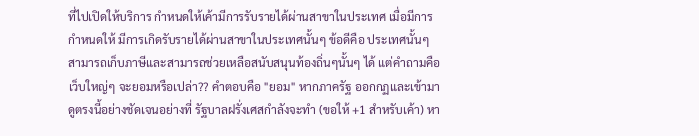ที่ไปเปิดให้บริการ กำหนดให้เค้ามีการรับรายได้ผ่านสาขาในประเทศ เมื่อมีการกำหนดให้ มีการเกิดรับรายได้ผ่านสาขาในประเทศนั้นๆ ข้อดีคือ ประเทศนั้นๆ สามารถเก็บภาษีและสามารถช่วยเหลือสนับสนุนท้องถิ่นๆนั้นๆ ได้ แต่คำถามคือ เว็บใหญ่ๆ จะยอมหรือเปล่า?? คำตอบคือ "ยอม" หากภาครัฐ ออกกฏและเข้ามาดูตรงนี้อย่างชัดเจนอย่างที่ รัฐบาลฝรั่งเศสกำลังจะทำ (ขอให้ +1 สำหรับเค้า) หา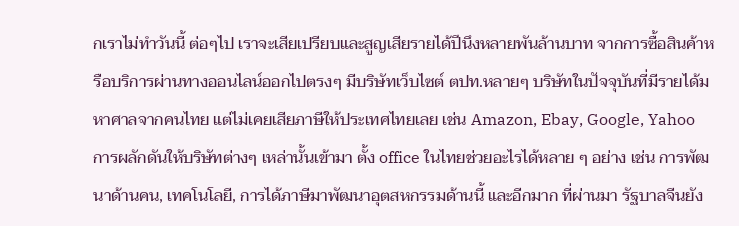กเราไม่ทำวันนี้ ต่อๆไป เราจะเสียเปรียบและสูญเสียรายได้ปีนึงหลายพันล้านบาท จากการซื้อสินค้าหรือบริการผ่านทางออนไลน์ออกไปตรงๆ มีบริษัทเว็บไซต์ ตปท.หลายๆ บริษัทในปัจจุบันที่มีรายได้มหาศาลจากคนไทย แต่ไม่เคยเสียภาษีให้ประเทศไทยเลย เช่น Amazon, Ebay, Google, Yahoo การผลักดันให้บริษัทต่างๆ เหล่านั้นเข้ามา ตั้ง office ในไทยช่วยอะไรได้หลาย ๆ อย่าง เช่น การพัฒนาด้านคน, เทคโนโลยี, การได้ภาษีมาพัฒนาอุตสหกรรมด้านนี้ และอีกมาก ที่ผ่านมา รัฐบาลจีนยัง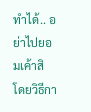ทำได้.. อย่าไปยอมเค้าสิ โดยวิธีกา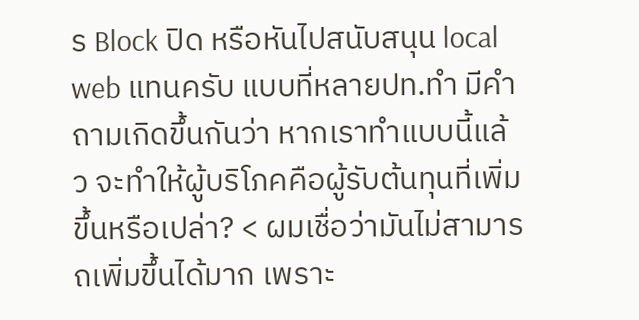ร Block ปิด หรือหันไปสนับสนุน local web แทนครับ แบบที่หลายปท.ทำ มีคำถามเกิดขึ้นกันว่า หากเราทำแบบนี้แล้ว จะทำให้ผู้บริโภคคือผู้รับต้นทุนที่เพิ่มขึ้นหรือเปล่า? < ผมเชื่อว่ามันไม่สามารถเพิ่มขึ้นได้มาก เพราะ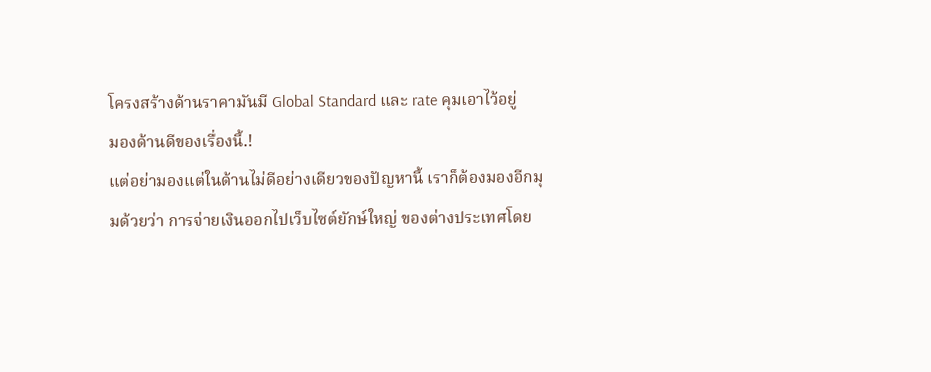โครงสร้างด้านราคามันมี Global Standard และ rate คุมเอาไว้อยู่
มองด้านดีของเรื่องนี้.!
แต่อย่ามองแต่ในด้านไม่ดีอย่างเดียวของปัญหานี้ เราก็ต้องมองอีกมุมด้วยว่า การจ่ายเงินออกไปเว็บไซต์ยักษ์ใหญ่ ของต่างประเทศโดย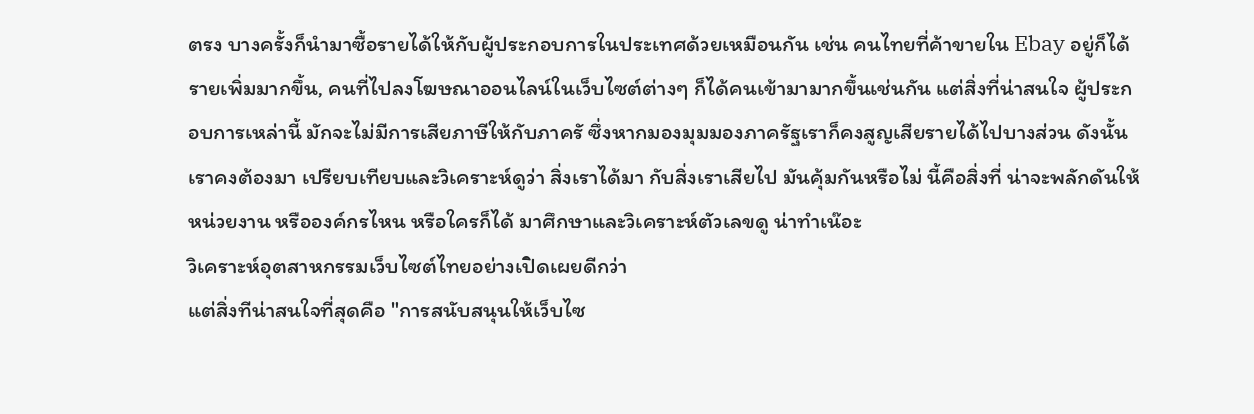ตรง บางครั้งก็นำมาซื้อรายได้ให้กับผู้ประกอบการในประเทศด้วยเหมือนกัน เช่น คนไทยที่ค้าขายใน Ebay อยู่ก็ได้รายเพิ่มมากขึ้น, คนที่ไปลงโฆษณาออนไลน์ในเว็บไซต์ต่างๆ ก็ได้คนเข้ามามากขึ้นเช่นกัน แต่สิ่งที่น่าสนใจ ผู้ประกอบการเหล่านี้ มักจะไม่มีการเสียภาษีให้กับภาครั ซึ่งหากมองมุมมองภาครัฐเราก็คงสูญเสียรายได้ไปบางส่วน ดังนั้นเราคงต้องมา เปรียบเทียบและวิเคราะห์ดูว่า สิ่งเราได้มา กับสิ่งเราเสียไป มันคุ้มกันหรือไม่ นี้คือสิ่งที่ น่าจะพลักดันให้ หน่วยงาน หรือองค์กรไหน หรือใครก็ได้ มาศึกษาและวิเคราะห์ตัวเลขดู น่าทำเน๊อะ
วิเคราะห์อุตสาหกรรมเว็บไซต์ไทยอย่างเปิดเผยดีกว่า
แต่สิ่งทีน่าสนใจที่สุดคือ "การสนับสนุนให้เว็บไซ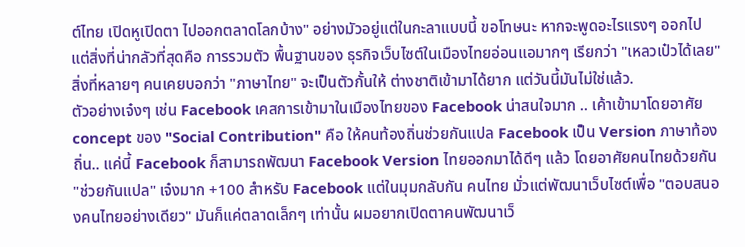ต์ไทย เปิดหูเปิดตา ไปออกตลาดโลกบ้าง" อย่างมัวอยู่แต่ในกะลาแบบนี้ ขอโทษนะ หากจะพูดอะไรแรงๆ ออกไป แต่สิ่งที่น่ากลัวที่สุดคือ การรวมตัว พื้นฐานของ ธุรกิจเว็บไซต์ในเมืองไทยอ่อนแอมากๆ เรียกว่า "เหลวเป๋วได้เลย" สิ่งที่หลายๆ คนเคยบอกว่า "ภาษาไทย" จะเป็นตัวกั้นให้ ต่างชาติเข้ามาได้ยาก แต่วันนี้มันไม่ใช่แล้ว.
ตัวอย่างเจ๋งๆ เช่น Facebook เคสการเข้ามาในเมืองไทยของ Facebook น่าสนใจมาก .. เค้าเข้ามาโดยอาศัย concept ของ "Social Contribution" คือ ให้คนท้องถิ่นช่วยกันแปล Facebook เป็น Version ภาษาท้องถิ่น.. แค่นี้ Facebook ก็สามารถพัฒนา Facebook Version ไทยออกมาได้ดีๆ แล้ว โดยอาศัยคนไทยด้วยกัน "ช่วยกันแปล" เจ๋งมาก +100 สำหรับ Facebook แต่ในมุมกลับกัน คนไทย มั่วแต่พัฒนาเว็บไซต์เพื่อ "ตอบสนองคนไทยอย่างเดียว" มันก็แค่ตลาดเล็กๆ เท่านั้น ผมอยากเปิดตาคนพัฒนาเว็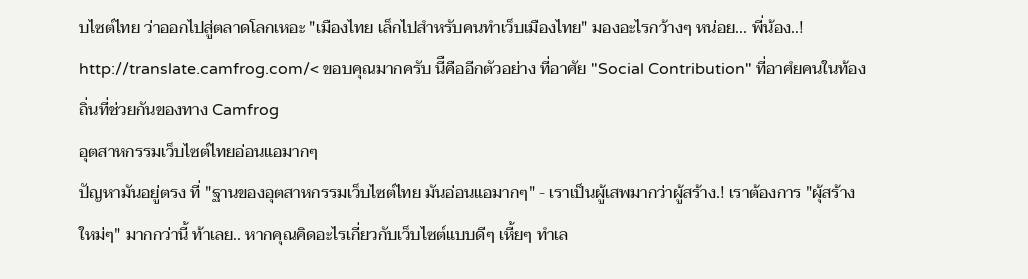บไซต์ไทย ว่าออกไปสู่ตลาดโลกเหอะ "เมืองไทย เล็กไปสำหรับคนทำเว็บเมืองไทย" มองอะไรกว้างๆ หน่อย... พี่น้อง..!
http://translate.camfrog.com/< ขอบคุณมากครับ นีืคืออีกตัวอย่าง ที่อาศัย "Social Contribution" ที่อาศํยคนในท้องถิ่นที่ช่วยกันของทาง Camfrog
อุตสาหกรรมเว็บไซต์ไทยอ่อนแอมากๆ
ปัญหามันอยู่ตรง ที่ "ฐานของอุตสาหกรรมเว็บไซต์ไทย มันอ่อนแอมากๆ" - เราเป็นผู้เสพมากว่าผู้สร้าง.! เราต้องการ "ผุ้สร้างใหม่ๆ" มากกว่านี้ ท้าเลย.. หากคุณคิดอะไรเกี่ยวกับเว็บไซต์แบบดีๆ เหี้ยๆ ทำเล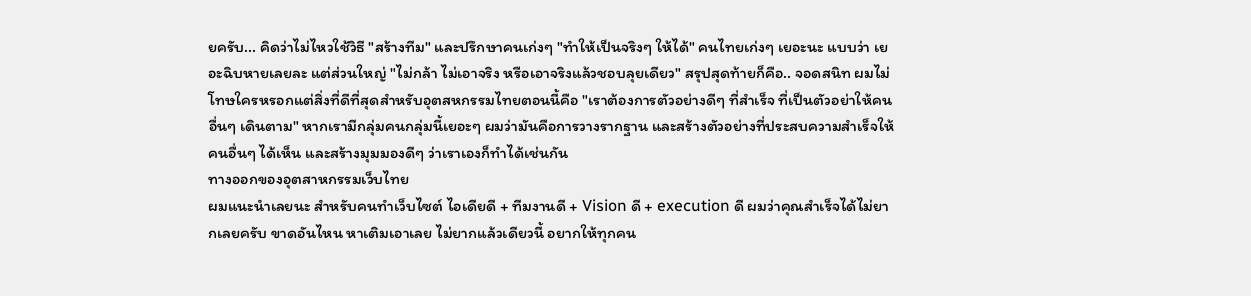ยครับ... คิดว่าไม่ไหวใช้วิธี "สร้างทีม" และปรึกษาคนเก่งๆ "ทำให้เป็นจริงๆ ให้ได้" คนไทยเก่งๆ เยอะนะ แบบว่า เยอะฉิบหายเลยละ แต่ส่วนใหญ่ "ไม่กล้า ไม่เอาจริง หรือเอาจริงแล้วชอบลุยเดียว" สรุปสุดท้ายก็คือ.. จอดสนิท ผมไม่โทษใครหรอกแต่สิ่งที่ดีที่สุดสำหรับอุตสหกรรมไทยตอนนี้คือ "เราต้องการตัวอย่างดีๆ ที่สำเร็จ ที่เป็นตัวอย่าให้คนอื่นๆ เดินตาม" หากเรามีกลุ่มคนกลุ่มนี้เยอะๆ ผมว่ามันคือการวางรากฐาน และสร้างตัวอย่างที่ประสบความสำเร็จให้คนอื่นๆ ได้เห็น และสร้างมุมมองดีๆ ว่าเราเองก็ทำได้เช่นกัน
ทางออกของอุตสาหกรรมเว็บไทย
ผมแนะนำเลยนะ สำหรับคนทำเว็บไซต์ ไอเดียดี + ทีมงานดี + Vision ดี + execution ดี ผมว่าคุณสำเร็จได้ไม่ยากเลยครับ ขาดอันไหน หาเติมเอาเลย ไม่ยากแล้วเดียวนี้ อยากให้ทุกคน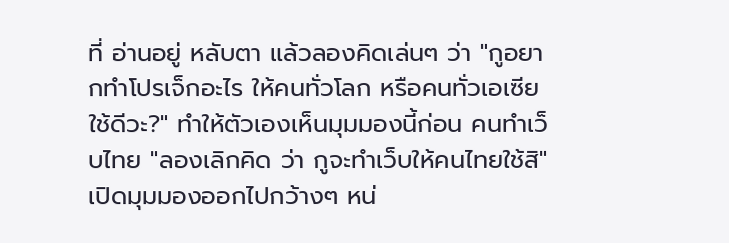ที่ อ่านอยู่ หลับตา แล้วลองคิดเล่นๆ ว่า "กูอยากทำโปรเจ็กอะไร ให้คนทั่วโลก หรือคนทั่วเอเซียใช้ดีวะ?" ทำให้ตัวเองเห็นมุมมองนี้ก่อน คนทำเว็บไทย "ลองเลิกคิด ว่า กูจะทำเว็บให้คนไทยใช้สิ" เปิดมุมมองออกไปกว้างๆ หน่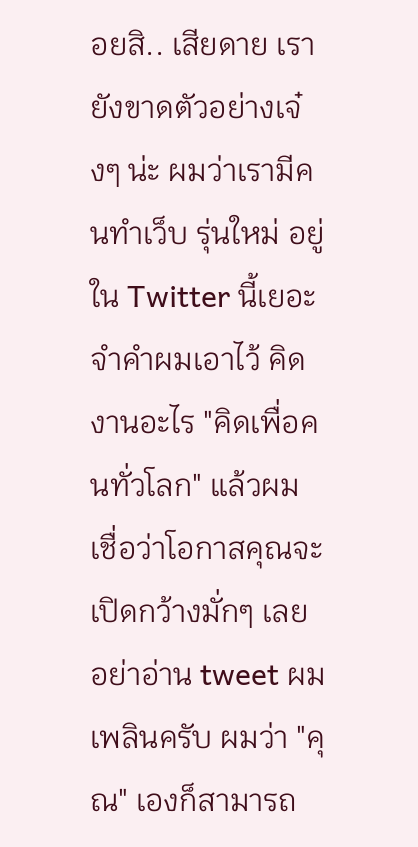อยสิ.. เสียดาย เรายังขาดตัวอย่างเจ๋งๆ น่ะ ผมว่าเรามีคนทำเว็บ รุ่นใหม่ อยู่ใน Twitter นี้เยอะ จำคำผมเอาไว้ คิดงานอะไร "คิดเพื่อคนทั่วโลก" แล้วผมเชื่อว่าโอกาสคุณจะเปิดกว้างมั่กๆ เลย อย่าอ่าน tweet ผมเพลินครับ ผมว่า "คุณ" เองก็สามารถ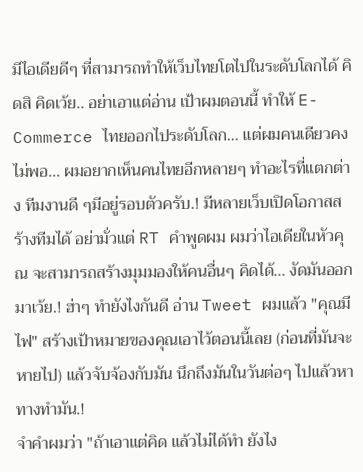มีไอเดียดีๆ ที่สามารถทำให้เว็บไทยโตไปในระดับโลกได้ คิดสิ คิดเว้ย.. อย่าเอาแต่อ่าน เป้าผมตอนนี้ ทำให้ E-Commerce ไทยออกไประดับโลก... แต่ผมคนเดียวคงไม่พอ... ผมอยากเห็นคนไทยอีกหลายๆ ทำอะไรที่แตกต่าง ทีมงานดี ๆมีอยู่รอบตัวครับ.! มีหลายเว็บเปิดโอกาสสร้างทีมได้ อย่ามั่วแต่ RT คำพูดผม ผมว่าไอเดียในหัวคุณ จะสามารถสร้างมุมมองให้คนอื่นๆ คิดได้... งัดมันออกมาเว้ย.! ฮ่าๆ ทำยังไงกันดี อ่าน Tweet ผมแล้ว "คุณมีไฟ" สร้างเป้าหมายของคุณเอาไว้ตอนนี้เลย (ก่อนที่มันจะหายไป) แล้วจับจ้องกับมัน นึกถึงมันในวันต่อๆ ไปแล้วหาทางทำมัน.!
จำคำผมว่า "ถ้าเอาแต่คิด แล้วไม่ได้ทำ ยังไง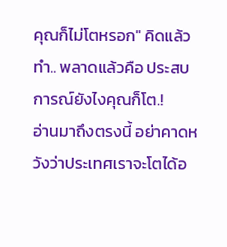คุณก็ไม่โตหรอก" คิดแล้วทำ.. พลาดแล้วคือ ประสบการณ์ยังไงคุณก็โต.!
อ่านมาถึงตรงนี้ อย่าคาดหวังว่าประเทศเราจะโตได้อ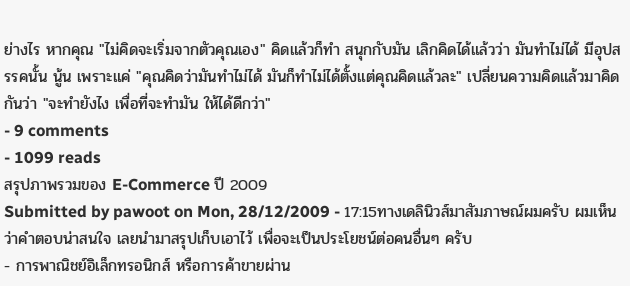ย่างไร หากคุณ "ไม่คิดจะเริ่มจากตัวคุณเอง" คิดแล้วก็ทำ สนุกกับมัน เลิกคิดได้แล้วว่า มันทำไม่ได้ มีอุปสรรคนั้น นู้น เพราะแค่ "คุณคิดว่ามันทำไม่ได้ มันก็ทำไม่ได้ตั้งแต่คุณคิดแล้วละ" เปลี่ยนความคิดแล้วมาคิดกันว่า "จะทำยังไง เพื่อที่จะทำมัน ให้ได้ดีกว่า"
- 9 comments
- 1099 reads
สรุปภาพรวมของ E-Commerce ปี 2009
Submitted by pawoot on Mon, 28/12/2009 - 17:15ทางเดลินิวส์มาสัมภาษณ์ผมครับ ผมเห็นว่าคำตอบน่าสนใจ เลยนำมาสรุปเก็บเอาไว้ เพื่อจะเป็นประโยชน์ต่อคนอื่นๆ ครับ
- การพาณิชย์อิเล็กทรอนิกส์ หรือการค้าขายผ่าน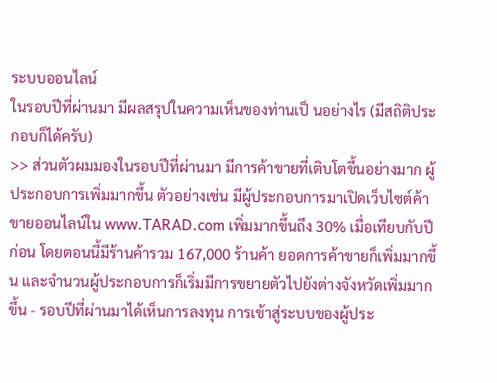ระบบออนไลน์
ในรอบปีที่ผ่านมา มีผลสรุปในความเห็นของท่านเป็ นอย่างไร (มีสถิติประกอบก็ได้ครับ)
>> ส่วนตัวผมมองในรอบปีที่ผ่านมา มีการค้าขายที่เติบโตขึ้นอย่างมาก ผู้ประกอบการเพิ่มมากขึ้น ตัวอย่างเช่น มีผู้ประกอบการมาเปิดเว็บไซต์ค้าขายออนไลน์ใน www.TARAD.com เพิ่มมากขึ้นถึง 30% เมื่อเทียบกับปีก่อน โดยตอนนี้มีร้านค้ารวม 167,000 ร้านค้า ยอดการค้าขายก็เพิ่มมากขึ้น และจำนวนผู้ประกอบการก็เริ่มมีการขยายตัวไปยังต่างจังหวัดเพิ่มมากขึ้น - รอบปีที่ผ่านมาได้เห็นการลงทุน การเข้าสู่ระบบของผู้ประ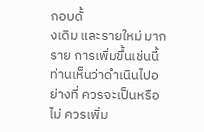กอบดั้
งเดิม และรายใหม่ มากราย การเพิ่มขึ้นเช่นนี้ ท่านเห็นว่าดำเนินไปอย่างที่ ควรจะเป็นหรือไม่ ควรเพิ่ม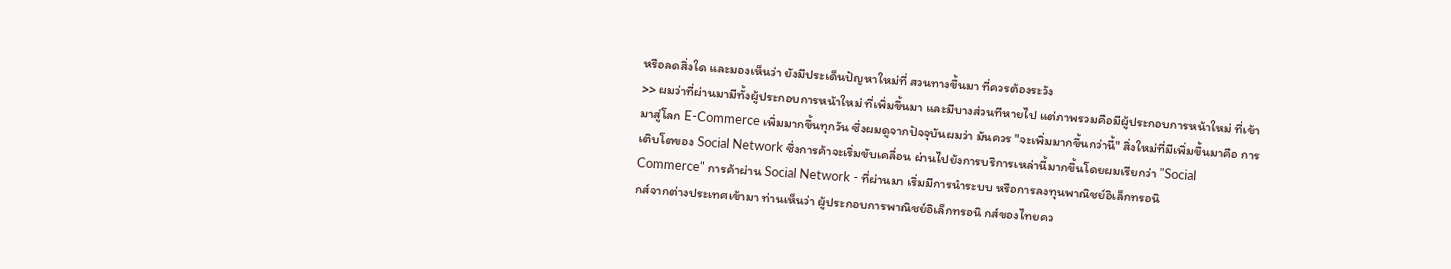หรือลดสิ่งใด และมองเห็นว่า ยังมีประเด็นปัญหาใหม่ที่ สวนทางขึ้นมา ที่ควรต้องระวัง
>> ผมว่าที่ผ่านมามีทั้งผู้ประกอบการหน้าใหม่ ที่เพิ่มขึ้นมา และมีบางส่วนทีหายไป แต่ภาพรวมคือมีผู้ประกอบการหน้าใหม่ ที่เข้ามาสู่โลก E-Commerce เพิ่มมากขึ้นทุกวัน ซึ่งผมดูจากปัจจุบันผมว่า มันควร "จะเพิ่มมากขึ้นกว่านี้" สิ่งใหม่ที่มีเพิ่มขึ้นมาคือ การเติบโตของ Social Network ซึ่งการค้าจะเริ่มขับเคลื่อน ผ่านไปยังการบริการเหล่านี้มากขึ้นโดยผมเรียกว่า "Social Commerce" การค้าผ่าน Social Network - ที่ผ่านมา เริ่มมีการนำระบบ หรือการลงทุนพาณิชย์อิเล็กทรอนิ
กส์จากต่างประเทศเข้ามา ท่านเห็นว่า ผู้ประกอบการพาณิชย์อิเล็กทรอนิ กส์ของไทยคว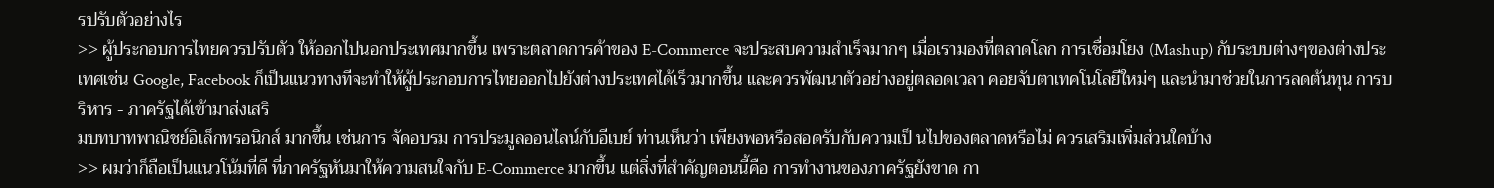รปรับตัวอย่างไร
>> ผู้ประกอบการไทยควรปรับตัว ให้ออกไปนอกประเทศมากขึ้น เพราะตลาดการค้าของ E-Commerce จะประสบความสำเร็จมากๆ เมื่อเรามองที่ตลาดโลก การเชื่อมโยง (Mashup) กับระบบต่างๆของต่างประเทศเช่น Google, Facebook ก็เป็นแนวทางทีจะทำให้ผู้ประกอบการไทยออกไปยังต่างประเทศได้เร็วมากขึ้น และควรพัฒนาตัวอย่างอยู่ตลอดเวลา คอยจับตาเทคโนโลยีใหม่ๆ และนำมาช่วยในการลดต้นทุน การบริหาร - ภาครัฐได้เข้ามาส่งเสริ
มบทบาทพาณิชย์อิเล็กทรอนิกส์ มากขึ้น เช่นการ จัดอบรม การประมูลออนไลน์กับอีเบย์ ท่านเห็นว่า เพียงพอหรือสอดรับกับความเป็ นไปของตลาดหรือไม่ ควรเสริมเพิ่มส่วนใดบ้าง
>> ผมว่าก็ถือเป็นแนวโน้มที่ดี ที่ภาครัฐหันมาให้ความสนใจกับ E-Commerce มากขึ้น แต่สิ่งที่สำคัญตอนนี้คือ การทำงานของภาครัฐยังขาด กา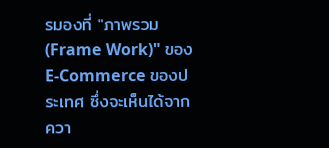รมองที่ "ภาพรวม (Frame Work)" ของ E-Commerce ของประเทศ ซึ่งจะเห็นได้จาก ควา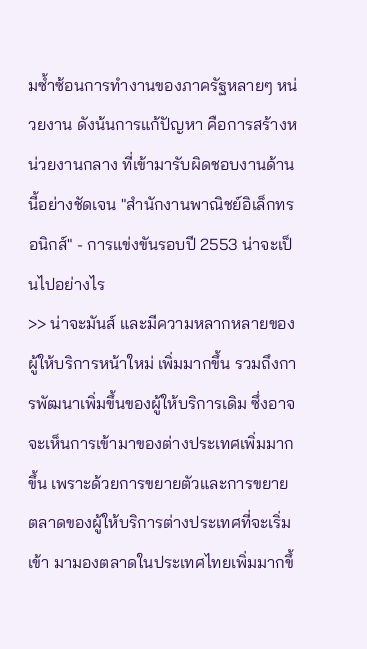มซ้ำซ้อนการทำงานของภาครัฐหลายๆ หน่วยงาน ดังน้นการแก้ปัญหา คือการสร้างหน่วยงานกลาง ที่เข้ามารับผิดชอบงานด้านนี้อย่างชัดเจน "สำนักงานพาณิชย์อิเล็กทรอนิกส์" - การแข่งขันรอบปี 2553 น่าจะเป็นไปอย่างไร
>> น่าจะมันส์ และมีความหลากหลายของผู้ให้บริการหน้าใหม่ เพิ่มมากขึ้น รวมถึงการพัฒนาเพิ่มขึ้นของผู้ให้บริการเดิม ซึ่งอาจจะเห็นการเข้ามาของต่างประเทศเพิ่มมากขึ้น เพราะด้วยการขยายตัวและการขยายตลาดของผู้ให้บริการต่างประเทศที่จะเริ่มเข้า มามองตลาดในประเทศไทยเพิ่มมากขึ้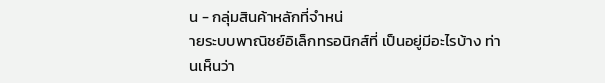น - กลุ่มสินค้าหลักที่จำหน่
ายระบบพาณิชย์อิเล็กทรอนิกส์ที่ เป็นอยู่มีอะไรบ้าง ท่านเห็นว่า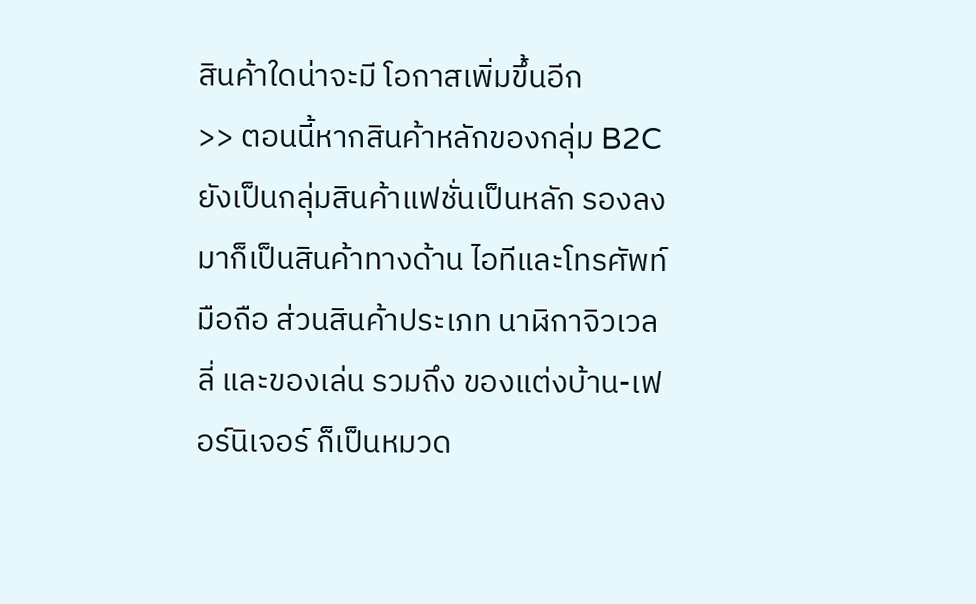สินค้าใดน่าจะมี โอกาสเพิ่มขึ้นอีก
>> ตอนนี้หากสินค้าหลักของกลุ่ม B2C ยังเป็นกลุ่มสินค้าแฟชั่นเป็นหลัก รองลงมาก็เป็นสินค้าทางด้าน ไอทีและโทรศัพท์มือถือ ส่วนสินค้าประเภท นาฬิกาจิวเวลลี่ และของเล่น รวมถึง ของแต่งบ้าน-เฟอร์นิเจอร์ ก็เป็นหมวด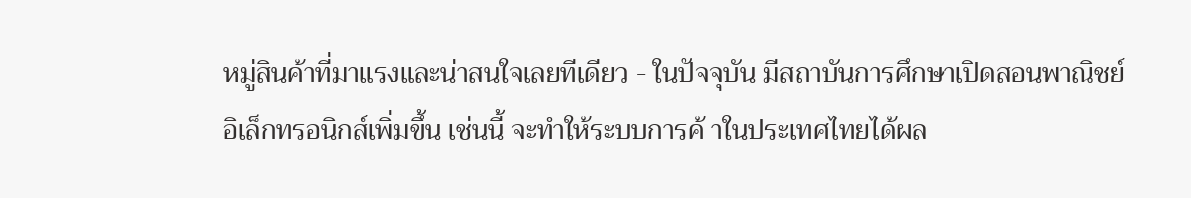หมู่สินค้าที่มาแรงและน่าสนใจเลยทีเดียว - ในปัจจุบัน มีสถาบันการศึกษาเปิดสอนพาณิชย์
อิเล็กทรอนิกส์เพิ่มขึ้น เช่นนี้ จะทำให้ระบบการค้ าในประเทศไทยได้ผล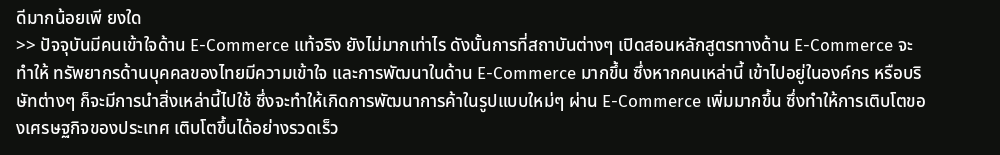ดีมากน้อยเพี ยงใด
>> ปัจจุบันมีคนเข้าใจด้าน E-Commerce แท้จริง ยังไม่มากเท่าไร ดังนั้นการที่สถาบันต่างๆ เปิดสอนหลักสูตรทางด้าน E-Commerce จะทำให้ ทรัพยากรด้านบุคคลของไทยมีความเข้าใจ และการพัฒนาในด้าน E-Commerce มากขึ้น ซึ่งหากคนเหล่านี้ เข้าไปอยู่ในองค์กร หรือบริษัทต่างๆ ก็จะมีการนำสิ่งเหล่านี้ไปใช้ ซึ่งจะทำให้เกิดการพัฒนาการค้าในรูปแบบใหม่ๆ ผ่าน E-Commerce เพิ่มมากขึ้น ซึ่งทำให้การเติบโตของเศรษฐกิจของประเทศ เติบโตขึ้นได้อย่างรวดเร็ว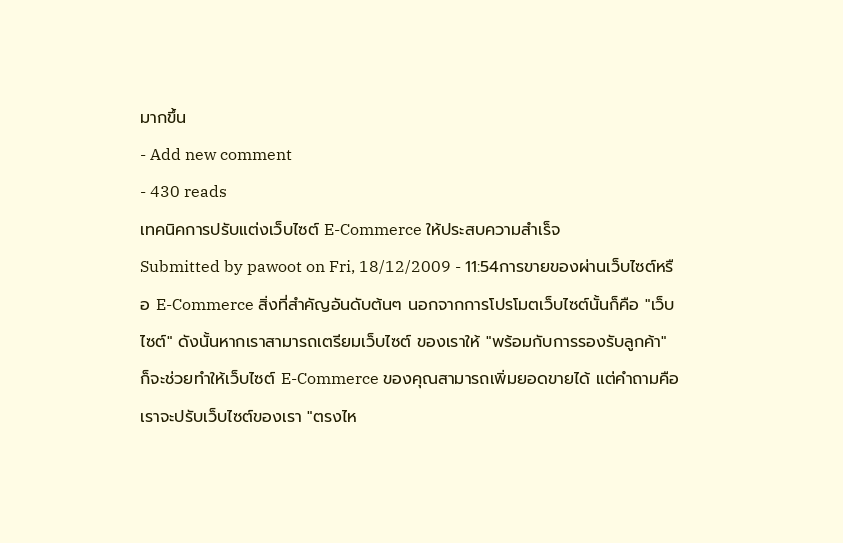มากขึ้น
- Add new comment
- 430 reads
เทคนิคการปรับแต่งเว็บไซต์ E-Commerce ให้ประสบความสำเร็จ
Submitted by pawoot on Fri, 18/12/2009 - 11:54การขายของผ่านเว็บไซต์หรือ E-Commerce สิ่งที่สำคัญอันดับต้นๆ นอกจากการโปรโมตเว็บไซต์นั้นก็คือ "เว็บไซต์" ดังนั้นหากเราสามารถเตรียมเว็บไซต์ ของเราให้ "พร้อมกับการรองรับลูกค้า" ก็จะช่วยทำให้เว็บไซต์ E-Commerce ของคุณสามารถเพิ่มยอดขายได้ แต่คำถามคือ เราจะปรับเว็บไซต์ของเรา "ตรงไห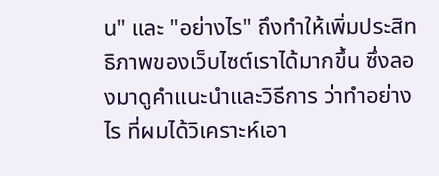น" และ "อย่างไร" ถึงทำให้เพิ่มประสิทธิภาพของเว็บไซต์เราได้มากขึ้น ซึ่งลองมาดูคำแนะนำและวิธีการ ว่าทำอย่างไร ที่ผมได้วิเคราะห์เอา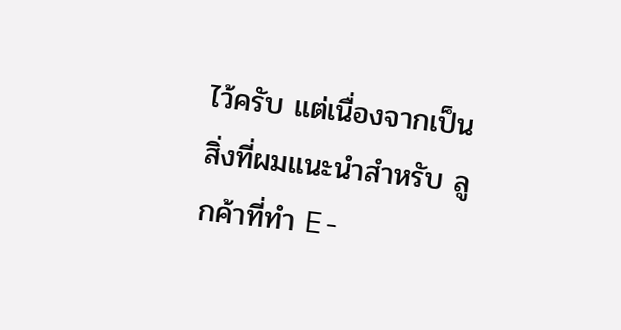ไว้ครับ แต่เนื่องจากเป็นสิ่งที่ผมแนะนำสำหรับ ลูกค้าที่ทำ E-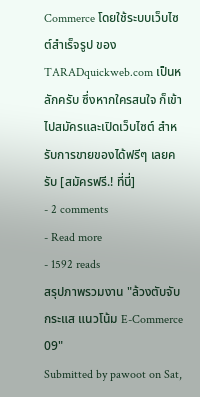Commerce โดยใช้ระบบเว็บไซต์สำเร็จรูป ของ TARADquickweb.com เป็นหลักครับ ซึ่งหากใครสนใจ ก็เข้าไปสมัครและเปิดเว็บไซต์ สำหรับการขายของได้ฟรีๆ เลยครับ [สมัครฟรี.! ที่นี่]
- 2 comments
- Read more
- 1592 reads
สรุปภาพรวมงาน "ล้วงตับจับกระแส แนวโน้ม E-Commerce 09"
Submitted by pawoot on Sat,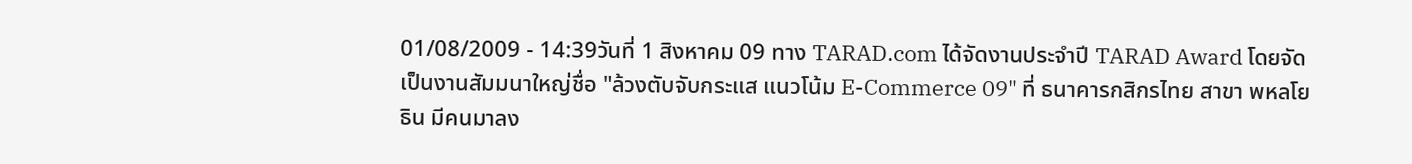01/08/2009 - 14:39วันที่ 1 สิงหาคม 09 ทาง TARAD.com ได้จัดงานประจำปี TARAD Award โดยจัดเป็นงานสัมมนาใหญ่ชื่อ "ล้วงตับจับกระแส แนวโน้ม E-Commerce 09" ที่ ธนาคารกสิกรไทย สาขา พหลโยธิน มีคนมาลง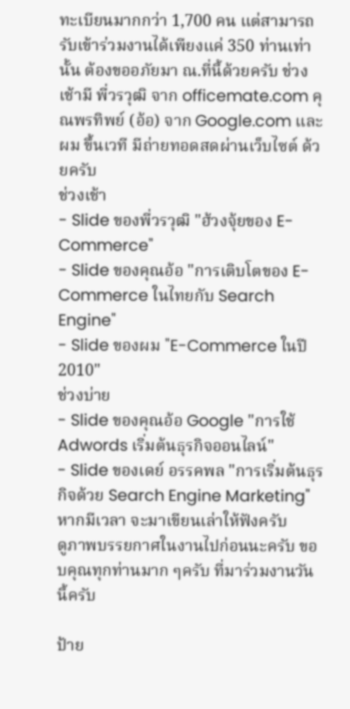ทะเบียนมากกว่า 1,700 คน แต่สามารถรับเข้าร่วมงานได้เพียงแค่ 350 ท่านเท่านั้น ต้องขออภัยมา ณ.ที่นี้ด้วยครับ ช่วงเช้ามี พี่วรวุฒิ จาก officemate.com คุณพรทิพย์ (อ้อ) จาก Google.com และผม ขึ้นเวที มีถ่ายทอดสดผ่านเว็บไซต์ ด้วยครับ
ช่วงเช้า
- Slide ของพี่วรวุฒิ "ฮ้วงจุ้ยของ E-Commerce"
- Slide ของคุณอ้อ "การเติบโตของ E-Commerce ในไทยกับ Search Engine"
- Slide ของผม "E-Commerce ในปี 2010"
ช่วงบ่าย
- Slide ของคุณอ้อ Google "การใช้ Adwords เริ่มต้นธุรกิจออนไลน์"
- Slide ของเดย์ อรรคพล "การเริ่มต้นธุรกิจด้วย Search Engine Marketing"
หากมีเวลา จะมาเขียนเล่าให้ฟังครับ
ดูภาพบรรยกาศในงานไปก่อนนะครับ ขอบคุณทุกท่านมาก ๆครับ ที่มาร่วมงานวันนี้ครับ

ป้าย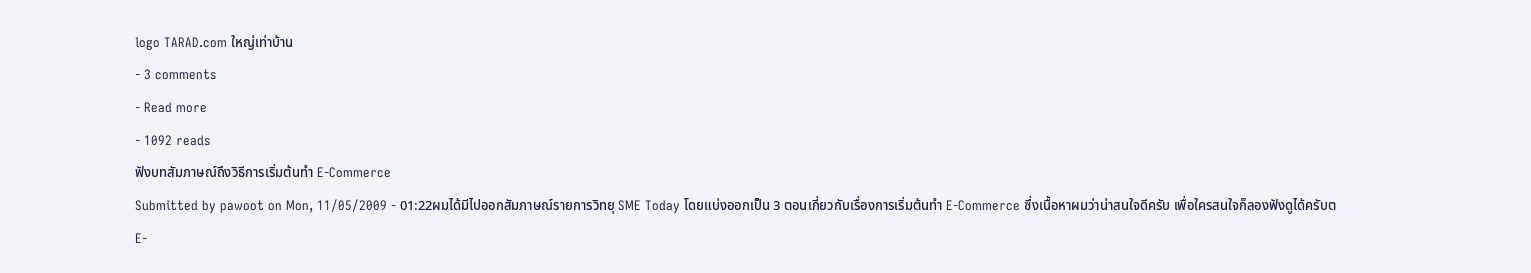logo TARAD.com ใหญ่เท่าบ้าน
- 3 comments
- Read more
- 1092 reads
ฟังบทสัมภาษณ์ถึงวิธีการเริ่มต้นทำ E-Commerce
Submitted by pawoot on Mon, 11/05/2009 - 01:22ผมได้มีไปออกสัมภาษณ์รายการวิทยุ SME Today โดยแบ่งออกเป็น 3 ตอนเกี่ยวกับเรื่องการเริ่มต้นทำ E-Commerce ซึ่งเนื้อหาผมว่าน่าสนใจดีครับ เพื่อใครสนใจก็ลองฟังดูได้ครับต
E-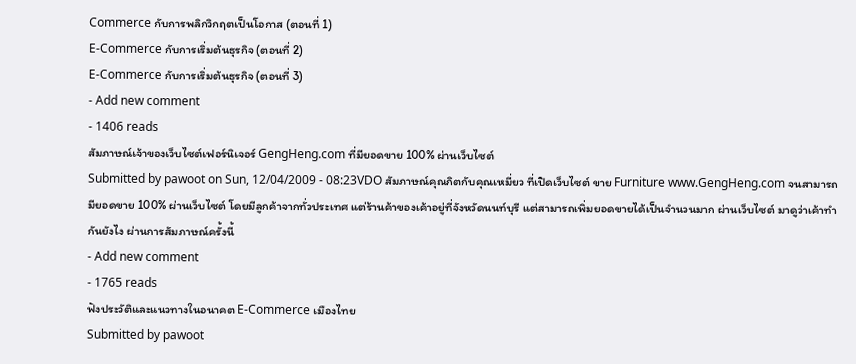Commerce กับการพลิกวิกฤตเป็นโอกาส (ตอนที่ 1)
E-Commerce กับการเริ่มต้นธุรกิจ (ตอนที่ 2)
E-Commerce กับการเริ่มต้นธุรกิจ (ตอนที่ 3)
- Add new comment
- 1406 reads
สัมภาษณ์เจ้าของเว็บไซต์เฟอร์นิเจอร์ GengHeng.com ที่มียอดขาย 100% ผ่านเว็บไซต์
Submitted by pawoot on Sun, 12/04/2009 - 08:23VDO สัมภาษณ์คุณกิตกับคุณเหมี่ยว ที่เปิดเว็บไซต์ ขาย Furniture www.GengHeng.com จนสามารถมียอดขาย 100% ผ่านเว็บไซต์ โดยมีลูกค้าจากทั่วประเทศ แต่ร้านค้าของเค้าอยู่ที่จังหวัดนนท์บุรี แต่สามารถเพิ่มยอดขายได้เป็นจำนวนมาก ผ่านเว็บไซต์ มาดูว่าเค้าทำกันยังไง ผ่านการสัมภาษณ์ครั้งนี้
- Add new comment
- 1765 reads
ฟังประวัติและแนวทางในอนาคต E-Commerce เมืองไทย
Submitted by pawoot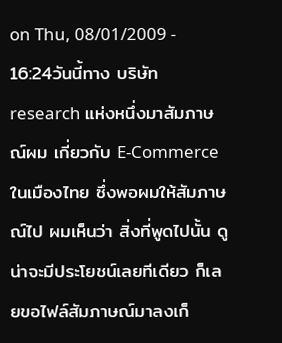on Thu, 08/01/2009 - 16:24วันนี้ทาง บริษัท research แห่งหนึ่งมาสัมภาษณ์ผม เกี่ยวกับ E-Commerce ในเมืองไทย ซึ่งพอผมให้สัมภาษณ์ไป ผมเห็นว่า สิ่งที่พูดไปนั้น ดูน่าจะมีประโยชน์เลยทีเดียว ก็เลยขอไฟล์สัมภาษณ์มาลงเก็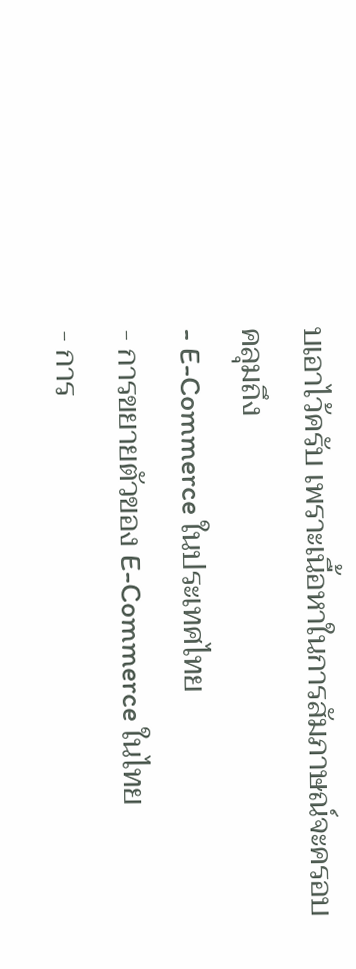บเอาไว้ครับ เพราะเนื้อหาในการสัมภาษณ์จะครอบคลุมถึง
- E-Commerce ในประเทศไทย
- การขยายตัวของ E-Commerce ในไทย
- การ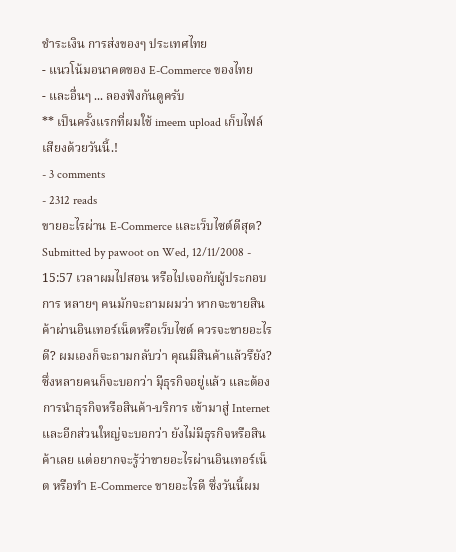ชำระเงิน การส่งของๆ ประเทศไทย
- แนวโน้มอนาคตของ E-Commerce ของไทย
- และอื่นๆ ... ลองฟังกันดูครับ
** เป็นครั้งแรกที่ผมใช้ imeem upload เก็บไฟล์เสียงด้วยวันนี้.!
- 3 comments
- 2312 reads
ขายอะไรผ่าน E-Commerce และเว็บไซต์ดีสุด?
Submitted by pawoot on Wed, 12/11/2008 - 15:57 เวลาผมไปสอน หรือไปเจอกับผู้ประกอบการ หลายๆ คนมักจะถามผมว่า หากจะขายสินค้าผ่านอินเทอร์เน็ตหรือเว็บไซต์ ควรจะขายอะไรดี? ผมเองก็จะถามกลับว่า คุณมีสินค้าแล้วรึยัง? ซึ่งหลายคนก็จะบอกว่า มีุธุรกิจอยู่แล้ว และต้องการนำธุรกิจหรือสินค้า-บริการ เข้ามาสู่ Internet และอีกส่วนใหญ่จะบอกว่า ยังไม่มีธุรกิจหรือสินค้าเลย แต่อยากจะรู้ว่าขายอะไรผ่านอินเทอร์เน็ต หรือทำ E-Commerce ขายอะไรดี ซึ่งวันนี้ผม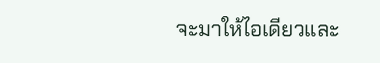จะมาให้ไอเดียวและ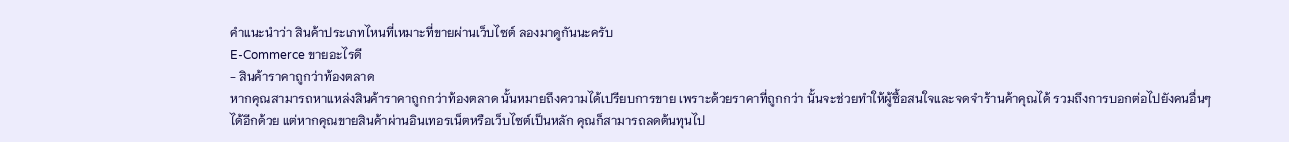คำแนะนำว่า สินค้าประเภทไหนที่เหมาะที่ขายผ่านเว็บไซต์ ลองมาดูกันนะครับ
E-Commerce ขายอะไรดี
- สินค้าราคาถูกว่าท้องตลาด
หากคุณสามารถหาแหล่งสินค้าราคาถูกกว่าท้องตลาด นั้นหมายถึงความได้เปรียบการขาย เพราะด้วยราคาที่ถูกกว่า นั้นจะช่วยทำให้ผู้ซื้อสนใจและจดจำร้านค้าคุณได้ รวมถึงการบอกต่อไปยังคนอื่นๆ ได้อีกด้วย แต่หากคุณขายสินค้าผ่านอินเทอรเน็ตหรือเว็บไซต์เป็นหลัก คุณก็สามารถลดต้นทุนไป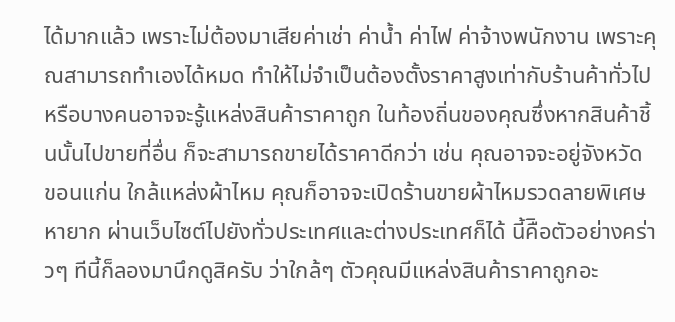ได้มากแล้ว เพราะไม่ต้องมาเสียค่าเช่า ค่าน้ำ ค่าไฟ ค่าจ้างพนักงาน เพราะคุณสามารถทำเองได้หมด ทำให้ไม่จำเป็นต้องตั้งราคาสูงเท่ากับร้านค้าทั่วไป หรือบางคนอาจจะรู้แหล่งสินค้าราคาถูก ในท้องถิ่นของคุณซึ่งหากสินค้าชิ้นนั้นไปขายที่อื่น ก็จะสามารถขายได้ราคาดีกว่า เช่น คุณอาจจะอยู่จังหวัด ขอนแก่น ใกล้แหล่งผ้าไหม คุณก็อาจจะเปิดร้านขายผ้าไหมรวดลายพิเศษ หายาก ผ่านเว็บไซต์ไปยังทั่วประเทศและต่างประเทศก็ได้ นี้คืิอตัวอย่างคร่าวๆ ทีนี้ก็ลองมานึกดูสิครับ ว่าใกล้ๆ ตัวคุณมีแหล่งสินค้าราคาถูกอะ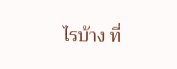ไรบ้าง ที่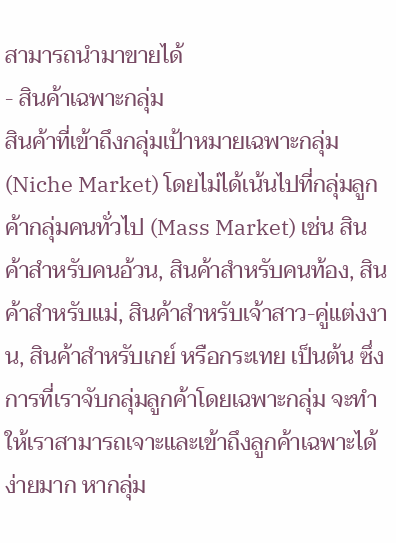สามารถนำมาขายได้
- สินค้าเฉพาะกลุ่ม
สินค้าที่เข้าถึงกลุ่มเป้าหมายเฉพาะกลุ่ม (Niche Market) โดยไม่ได้เน้นไปที่กลุ่มลูกค้ากลุ่มคนทั่วไป (Mass Market) เช่น สินค้าสำหรับคนอ้วน, สินค้าสำหรับคนท้อง, สินค้าสำหรับแม่, สินค้าสำหรับเจ้าสาว-คู่แต่งงาน, สินค้าสำหรับเกย์ หรือกระเทย เป็นต้น ซึ่งการที่เราจับกลุ่มลูกค้าโดยเฉพาะกลุ่ม จะทำให้เราสามารถเจาะและเข้าถึงลูกค้าเฉพาะได้ง่ายมาก หากลุ่ม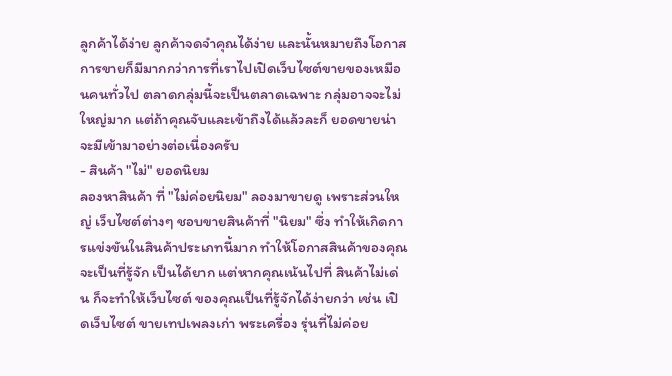ลูกค้าได้ง่าย ลูกค้าจดจำคุณได้ง่าย และนั้นหมายถึงโอกาสการขายก็มีมากกว่าการที่เราไปเปิดเว็บไซต์ขายของเหมือนคนทั่วไป ตลาดกลุ่มนี้จะเป็นตลาดเฉพาะ กลุ่มอาจจะไม่ใหญ่มาก แต่ถ้าคุณจับและเข้าถึงได้แล้วละก็ ยอดขายน่าจะมีเข้ามาอย่างต่อเนื่องครับ
- สินค้า "ไม่" ยอดนิยม
ลองหาสินค้า ที่ "ไม่ค่อยนิยม" ลองมาขายดู เพราะส่วนใหญ่ เว็บไซต์ต่างๆ ชอบขายสินค้าที่ "นิยม" ซึ่ง ทำให้เกิดการแข่งขันในสินค้าประเภทนี้มาก ทำให้โอกาสสินค้าของคุณจะเป็นที่รู้จัก เป็นได้ยาก แต่หากคุณเน้นไปที่ สินค้าไม่เด่น ก็จะทำให้เว็บไซต์ ของคุณเป็นที่รู้จักได้ง่ายกว่า เช่น เปิดเว็บไซต์ ขายเทปเพลงเก่า พระเครื่อง รุ่นที่ไม่ค่อย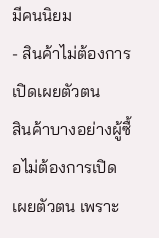มีคนนิยม
- สินค้าไม่ต้องการเปิดเผยตัวตน
สินค้าบางอย่างผู้ซื้อไม่ต้องการเปิดเผยตัวตน เพราะ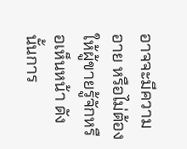อาจจะมีความอาย หรือไม่ต้องให้ผู้ขายรู้จักหรือเห็นหน้า ดังนั้นการ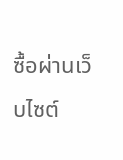ซื้อผ่านเว็บไซต์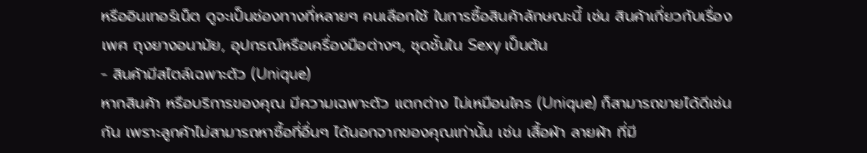หรืออินเทอร์เน็ต ดูจะเป็นช่องทางที่หลายๆ คนเลือกใช้ ในการซื้อสินค้าลักษณะนี้ เช่น สินค้าเกี่ยวกับเรื่องเพศ ถุงยางอนามัย, อุปกรณ์หรือเครื่องมือต่างๆ, ชุดชั้นใน Sexy เป็นต้น
- สินค้ามีสไตล์เฉพาะตัว (Unique)
หากสินค้า หรือบริการของคุณ มีความเฉพาะตัว แตกต่าง ไม่เหมือนใคร (Unique) ก็สามารถขายได้ดีเช่นกัน เพราะลูกค้าไม่สามารถหาซื้อที่อื่นๆ ได้นอกจากของคุณเท่านั้น เช่น เสื้อผ้า ลายผ้า ที่มี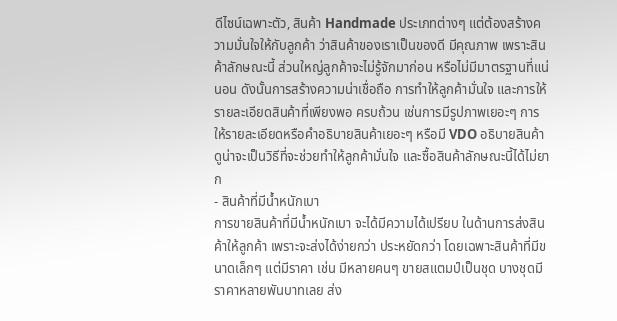ดีไซน์เฉพาะตัว, สินค้า Handmade ประเภทต่างๆ แต่ต้องสร้างความมั่นใจให้กับลูกค้า ว่าสินค้าของเราเป็นของดี มีคุณภาพ เพราะสินค้าลักษณะนี้ ส่วนใหญ่ลูกค้าจะไม่รู้จักมาก่อน หรือไม่มีมาตรฐานที่แน่นอน ดังนั้นการสร้างความน่าเชื่อถือ การทำให้ลูกค้ามั่นใจ และการให้รายละเอียดสินค้าที่เพียงพอ ครบถ้วน เช่นการมีรูปภาพเยอะๆ การให้รายละเอียดหรือคำอธิบายสินค้าเยอะๆ หรือมี VDO อธิบายสินค้า ดูน่าจะเป็นวิธีที่จะช่วยทำให้ลูกค้ามั่นใจ และซื้อสินค้าลักษณะนี้ได้ไม่ยาก
- สินค้าที่มีน้ำหนักเบา
การขายสินค้าที่มีน้ำหนักเบา จะได้มีความได้เปรียบ ในด้านการส่งสินค้าให้ลูกค้า เพราะจะส่งได้ง่ายกว่า ประหยัดกว่า โดยเฉพาะสินค้าที่มีขนาดเล็กๆ แต่มีราคา เช่น มีหลายคนๆ ขายสแตมป์เป็นชุด บางชุดมีราคาหลายพันบาทเลย ส่ง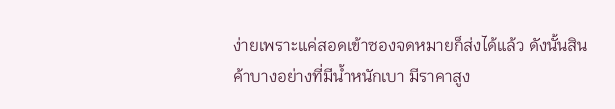ง่ายเพราะแค่สอดเข้าซองจดหมายก็ส่งได้แล้ว ดังนั้นสินค้าบางอย่างที่มีน้ำหนักเบา มีราคาสูง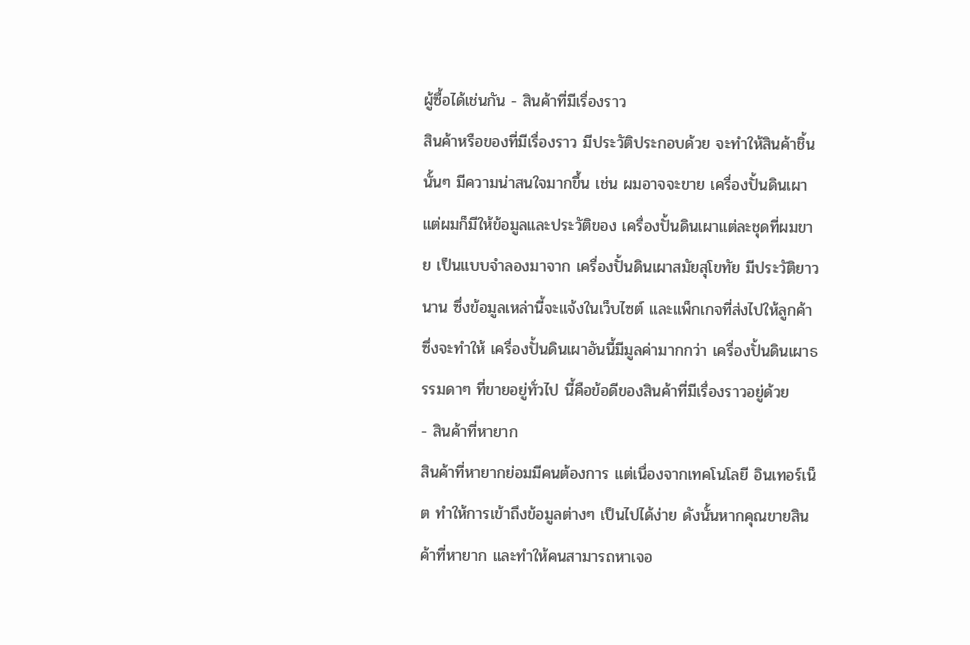ผู้ซื้อได้เช่นกัน - สินค้าที่มีเรื่องราว
สินค้าหรือของที่มีเรื่องราว มีประวัติประกอบด้วย จะทำให้สินค้าชิ้นนั้นๆ มีความน่าสนใจมากขึ้น เช่น ผมอาจจะขาย เครื่องปั้นดินเผา แต่ผมก็มีให้ข้อมูลและประวัติของ เครื่องปั้นดินเผาแต่ละชุดที่ผมขาย เป็นแบบจำลองมาจาก เครื่องปั้นดินเผาสมัยสุโขทัย มีประวัติยาวนาน ซึ่งข้อมูลเหล่านี้จะแจ้งในเว็บไซต์ และแพ็กเกจที่ส่งไปให้ลูกค้า ซึ่งจะทำให้ เครื่องปั้นดินเผาอันนี้มีมูลค่ามากกว่า เครื่องปั้นดินเผาธรรมดาๆ ที่ขายอยู่ทั่วไป นี้คือข้อดีของสินค้าที่มีเรื่องราวอยู่ด้วย
- สินค้าที่หายาก
สินค้าที่หายากย่อมมีคนต้องการ แต่เนื่องจากเทคโนโลยี อินเทอร์เน็ต ทำให้การเข้าถึงข้อมูลต่างๆ เป็นไปได้ง่าย ดังนั้นหากคุณขายสินค้าที่หายาก และทำให้คนสามารถหาเจอ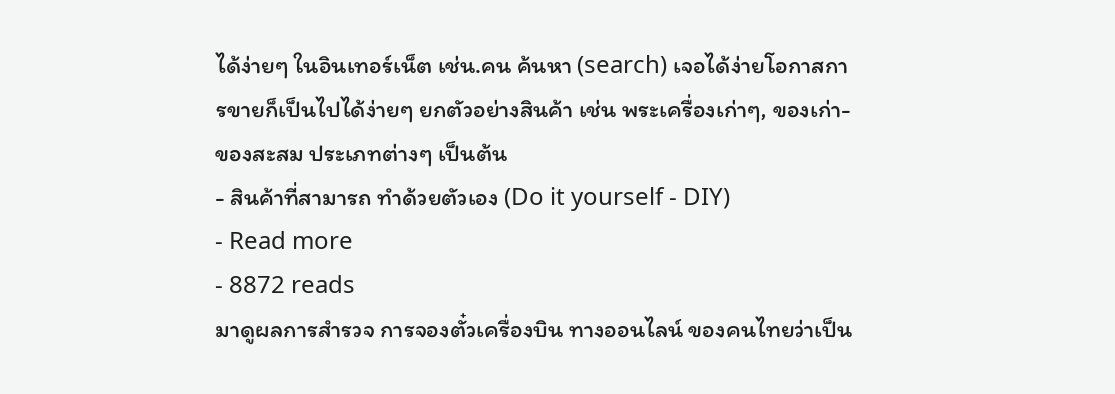ได้ง่ายๆ ในอินเทอร์เน็ต เช่น.คน ค้นหา (search) เจอได้ง่ายโอกาสการขายก็เป็นไปได้ง่ายๆ ยกตัวอย่างสินค้า เช่น พระเครื่องเก่าๆ, ของเก่า-ของสะสม ประเภทต่างๆ เป็นต้น
- สินค้าที่สามารถ ทำด้วยตัวเอง (Do it yourself - DIY)
- Read more
- 8872 reads
มาดูผลการสำรวจ การจองตั๋วเครื่องบิน ทางออนไลน์ ของคนไทยว่าเป็น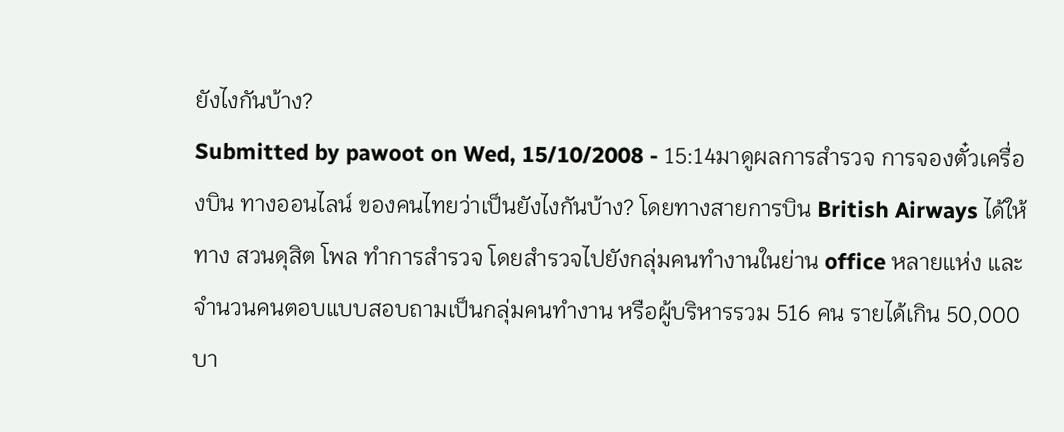ยังไงกันบ้าง?
Submitted by pawoot on Wed, 15/10/2008 - 15:14มาดูผลการสำรวจ การจองตั๋วเครื่องบิน ทางออนไลน์ ของคนไทยว่าเป็นยังไงกันบ้าง? โดยทางสายการบิน British Airways ได้ให้ทาง สวนดุสิต โพล ทำการสำรวจ โดยสำรวจไปยังกลุ่มคนทำงานในย่าน office หลายแห่ง และจำนวนคนตอบแบบสอบถามเป็นกลุ่มคนทำงาน หรือผู้บริหารรวม 516 คน รายได้เกิน 50,000 บา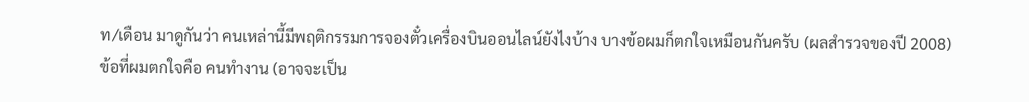ท/เดือน มาดูกันว่า คนเหล่านี้มีพฤติกรรมการจองตั๋วเครื่องบินออนไลน์ยังไงบ้าง บางข้อผมก็ตกใจเหมือนกันครับ (ผลสำรวจของปี 2008)
ข้อที่ผมตกใจคือ คนทำงาน (อาจจะเป็น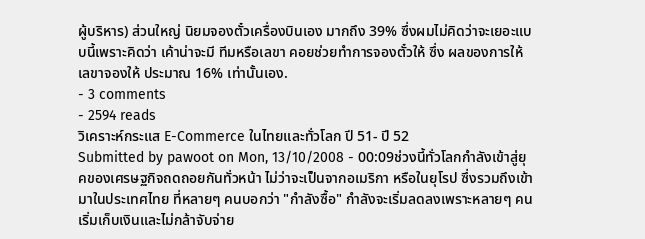ผู้บริหาร) ส่วนใหญ่ นิยมจองตั๋วเครื่องบินเอง มากถึง 39% ซึ่งผมไม่คิดว่าจะเยอะแบบนี้เพราะคิดว่า เค้าน่าจะมี ทีมหรือเลขา คอยช่วยทำการจองตั๋วให้ ซึ่ง ผลของการให้ เลขาจองให้ ประมาณ 16% เท่านั้นเอง.
- 3 comments
- 2594 reads
วิเคราะห์กระแส E-Commerce ในไทยและทั่วโลก ปี 51- ปี 52
Submitted by pawoot on Mon, 13/10/2008 - 00:09ช่วงนี้ทั่วโลกกำลังเข้าสู่ยุคของเศรษฐกิจถดถอยกันทั่วหน้า ไม่ว่าจะเป็นจากอเมริกา หรือในยุโรป ซึ่งรวมถึงเข้ามาในประเทศไทย ที่หลายๆ คนบอกว่า "กำลังซื้อ" กำลังจะเริ่มลดลงเพราะหลายๆ คนเริ่มเก็บเงินและไม่กล้าจับจ่าย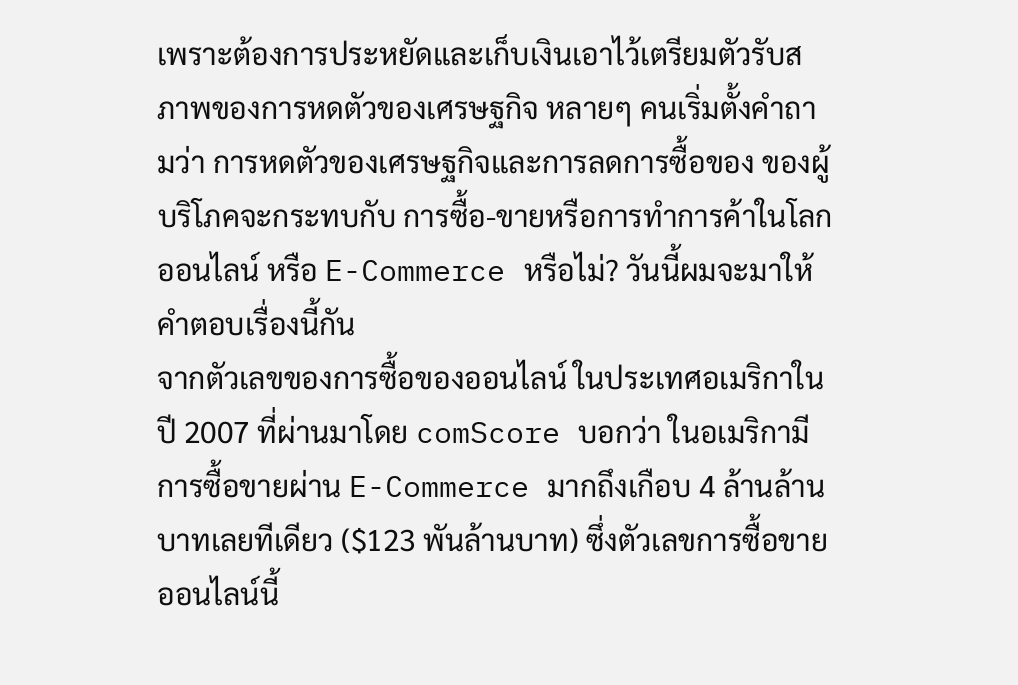เพราะต้องการประหยัดและเก็บเงินเอาไว้เตรียมตัวรับสภาพของการหดตัวของเศรษฐกิจ หลายๆ คนเริ่มตั้งคำถามว่า การหดตัวของเศรษฐกิจและการลดการซื้อของ ของผู้บริโภคจะกระทบกับ การซื้อ-ขายหรือการทำการค้าในโลกออนไลน์ หรือ E-Commerce หรือไม่? วันนี้ผมจะมาให้คำตอบเรื่องนี้กัน
จากตัวเลขของการซื้อของออนไลน์ ในประเทศอเมริกาในปี 2007 ที่ผ่านมาโดย comScore บอกว่า ในอเมริกามีการซื้อขายผ่าน E-Commerce มากถึงเกือบ 4 ล้านล้านบาทเลยทีเดียว ($123 พันล้านบาท) ซึ่งตัวเลขการซื้อขายออนไลน์นี้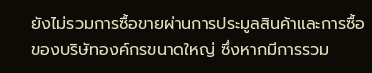ยังไม่รวมการซื้อขายผ่านการประมูลสินค้าและการซื้อของบริษัทองค์กรขนาดใหญ่ ซึ่งหากมีการรวม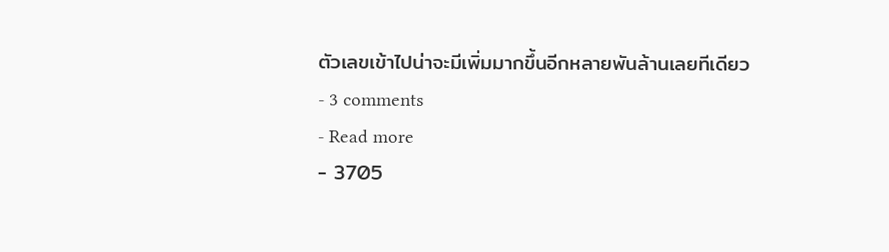ตัวเลขเข้าไปน่าจะมีเพิ่มมากขึ้นอีกหลายพันล้านเลยทีเดียว
- 3 comments
- Read more
- 3705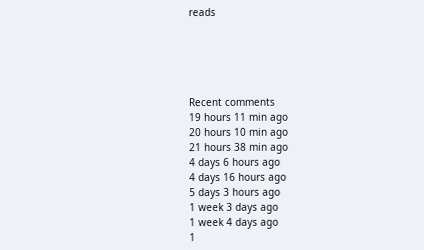reads





Recent comments
19 hours 11 min ago
20 hours 10 min ago
21 hours 38 min ago
4 days 6 hours ago
4 days 16 hours ago
5 days 3 hours ago
1 week 3 days ago
1 week 4 days ago
1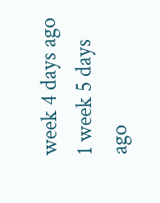week 4 days ago
1 week 5 days ago